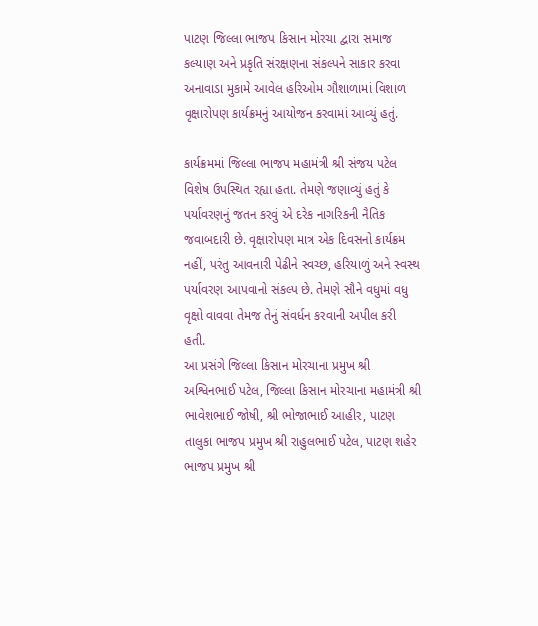પાટણ જિલ્લા ભાજપ કિસાન મોરચા દ્વારા સમાજ કલ્યાણ અને પ્રકૃતિ સંરક્ષણના સંકલ્પને સાકાર કરવા અનાવાડા મુકામે આવેલ હરિઓમ ગૌશાળામાં વિશાળ વૃક્ષારોપણ કાર્યક્રમનું આયોજન કરવામાં આવ્યું હતું.

કાર્યક્રમમાં જિલ્લા ભાજપ મહામંત્રી શ્રી સંજય પટેલ વિશેષ ઉપસ્થિત રહ્યા હતા. તેમણે જણાવ્યું હતું કે પર્યાવરણનું જતન કરવું એ દરેક નાગરિકની નૈતિક જવાબદારી છે. વૃક્ષારોપણ માત્ર એક દિવસનો કાર્યક્રમ નહીં, પરંતુ આવનારી પેઢીને સ્વચ્છ, હરિયાળું અને સ્વસ્થ પર્યાવરણ આપવાનો સંકલ્પ છે. તેમણે સૌને વધુમાં વધુ વૃક્ષો વાવવા તેમજ તેનું સંવર્ધન કરવાની અપીલ કરી હતી.
આ પ્રસંગે જિલ્લા કિસાન મોરચાના પ્રમુખ શ્રી અશ્વિનભાઈ પટેલ, જિલ્લા કિસાન મોરચાના મહામંત્રી શ્રી ભાવેશભાઈ જોષી, શ્રી ભોજાભાઈ આહીર, પાટણ તાલુકા ભાજપ પ્રમુખ શ્રી રાહુલભાઈ પટેલ, પાટણ શહેર ભાજપ પ્રમુખ શ્રી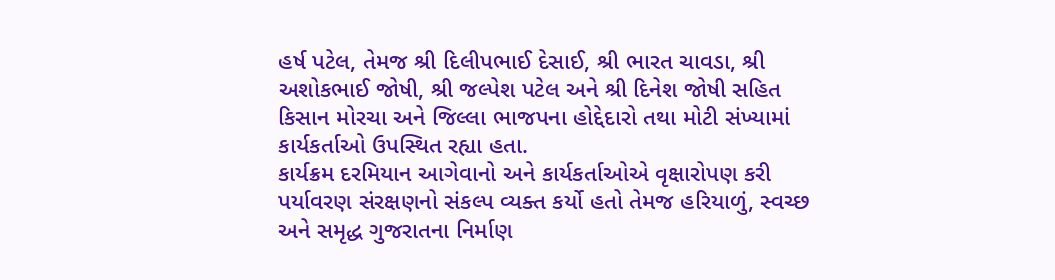હર્ષ પટેલ, તેમજ શ્રી દિલીપભાઈ દેસાઈ, શ્રી ભારત ચાવડા, શ્રી અશોકભાઈ જોષી, શ્રી જલ્પેશ પટેલ અને શ્રી દિનેશ જોષી સહિત કિસાન મોરચા અને જિલ્લા ભાજપના હોદ્દેદારો તથા મોટી સંખ્યામાં કાર્યકર્તાઓ ઉપસ્થિત રહ્યા હતા.
કાર્યક્રમ દરમિયાન આગેવાનો અને કાર્યકર્તાઓએ વૃક્ષારોપણ કરી પર્યાવરણ સંરક્ષણનો સંકલ્પ વ્યક્ત કર્યો હતો તેમજ હરિયાળું, સ્વચ્છ અને સમૃદ્ધ ગુજરાતના નિર્માણ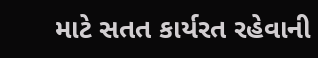માટે સતત કાર્યરત રહેવાની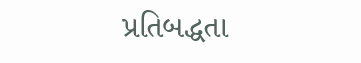પ્રતિબદ્ધતા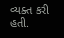વ્યક્ત કરી હતી.